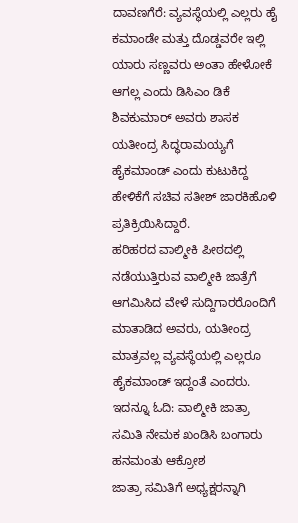ದಾವಣಗೆರೆ: ವ್ಯವಸ್ಥೆಯಲ್ಲಿ ಎಲ್ಲರು ಹೈ ಕಮಾಂಡೇ ಮತ್ತು ದೊಡ್ಡವರೇ ಇಲ್ಲಿ ಯಾರು ಸಣ್ಣವರು ಅಂತಾ ಹೇಳೋಕೆ ಆಗಲ್ಲ ಎಂದು ಡಿಸಿಎಂ ಡಿಕೆ ಶಿವಕುಮಾರ್ ಅವರು ಶಾಸಕ ಯತೀಂದ್ರ ಸಿದ್ಧರಾಮಯ್ಯಗೆ ಹೈಕಮಾಂಡ್ ಎಂದು ಕುಟುಕಿದ್ದ ಹೇಳಿಕೆಗೆ ಸಚಿವ ಸತೀಶ್ ಜಾರಕಿಹೊಳಿ ಪ್ರತಿಕ್ರಿಯಿಸಿದ್ದಾರೆ.
ಹರಿಹರದ ವಾಲ್ಮೀಕಿ ಪೀಠದಲ್ಲಿ ನಡೆಯುತ್ತಿರುವ ವಾಲ್ಮೀಕಿ ಜಾತ್ರೆಗೆ ಆಗಮಿಸಿದ ವೇಳೆ ಸುದ್ದಿಗಾರರೊಂದಿಗೆ ಮಾತಾಡಿದ ಅವರು, ಯತೀಂದ್ರ ಮಾತ್ರವಲ್ಲ ವ್ಯವಸ್ಥೆಯಲ್ಲಿ ಎಲ್ಲರೂ ಹೈಕಮಾಂಡ್ ಇದ್ದಂತೆ ಎಂದರು.
ಇದನ್ನೂ ಓದಿ: ವಾಲ್ಮೀಕಿ ಜಾತ್ರಾ ಸಮಿತಿ ನೇಮಕ ಖಂಡಿಸಿ ಬಂಗಾರು ಹನಮಂತು ಆಕ್ರೋಶ
ಜಾತ್ರಾ ಸಮಿತಿಗೆ ಅಧ್ಯಕ್ಷರನ್ನಾಗಿ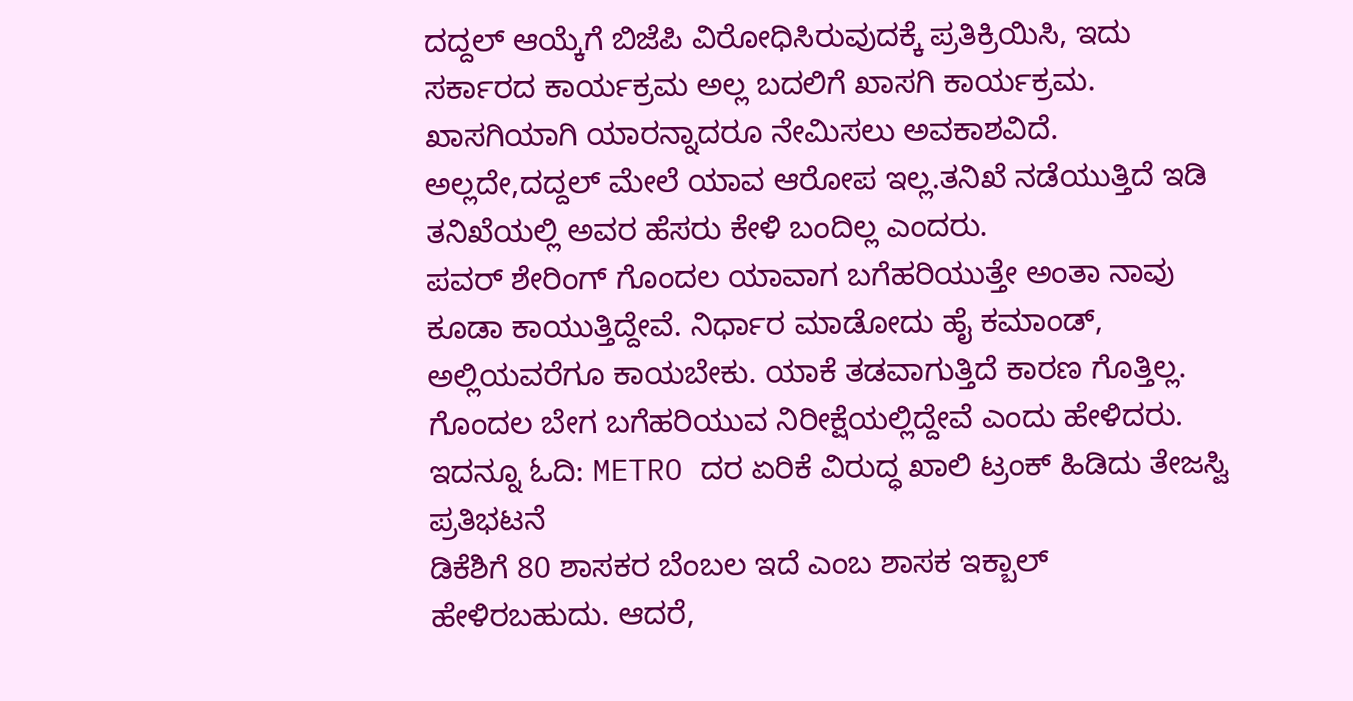ದದ್ದಲ್ ಆಯ್ಕೆಗೆ ಬಿಜೆಪಿ ವಿರೋಧಿಸಿರುವುದಕ್ಕೆ ಪ್ರತಿಕ್ರಿಯಿಸಿ, ಇದು ಸರ್ಕಾರದ ಕಾರ್ಯಕ್ರಮ ಅಲ್ಲ ಬದಲಿಗೆ ಖಾಸಗಿ ಕಾರ್ಯಕ್ರಮ. ಖಾಸಗಿಯಾಗಿ ಯಾರನ್ನಾದರೂ ನೇಮಿಸಲು ಅವಕಾಶವಿದೆ. ಅಲ್ಲದೇ,ದದ್ದಲ್ ಮೇಲೆ ಯಾವ ಆರೋಪ ಇಲ್ಲ.ತನಿಖೆ ನಡೆಯುತ್ತಿದೆ ಇಡಿ ತನಿಖೆಯಲ್ಲಿ ಅವರ ಹೆಸರು ಕೇಳಿ ಬಂದಿಲ್ಲ ಎಂದರು.
ಪವರ್ ಶೇರಿಂಗ್ ಗೊಂದಲ ಯಾವಾಗ ಬಗೆಹರಿಯುತ್ತೇ ಅಂತಾ ನಾವು ಕೂಡಾ ಕಾಯುತ್ತಿದ್ದೇವೆ. ನಿರ್ಧಾರ ಮಾಡೋದು ಹೈ ಕಮಾಂಡ್, ಅಲ್ಲಿಯವರೆಗೂ ಕಾಯಬೇಕು. ಯಾಕೆ ತಡವಾಗುತ್ತಿದೆ ಕಾರಣ ಗೊತ್ತಿಲ್ಲ. ಗೊಂದಲ ಬೇಗ ಬಗೆಹರಿಯುವ ನಿರೀಕ್ಷೆಯಲ್ಲಿದ್ದೇವೆ ಎಂದು ಹೇಳಿದರು.
ಇದನ್ನೂ ಓದಿ: METRO ದರ ಏರಿಕೆ ವಿರುದ್ಧ ಖಾಲಿ ಟ್ರಂಕ್ ಹಿಡಿದು ತೇಜಸ್ವಿ ಪ್ರತಿಭಟನೆ
ಡಿಕೆಶಿಗೆ 80 ಶಾಸಕರ ಬೆಂಬಲ ಇದೆ ಎಂಬ ಶಾಸಕ ಇಕ್ಬಾಲ್ ಹೇಳಿರಬಹುದು. ಆದರೆ,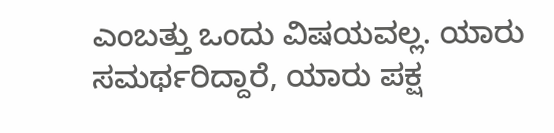ಎಂಬತ್ತು ಒಂದು ವಿಷಯವಲ್ಲ. ಯಾರು ಸಮರ್ಥರಿದ್ದಾರೆ, ಯಾರು ಪಕ್ಷ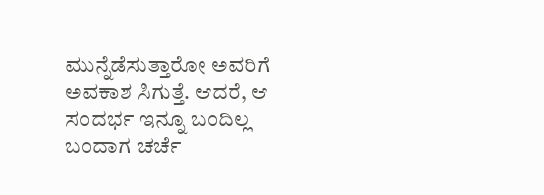ಮುನ್ನೆಡೆಸುತ್ತಾರೋ ಅವರಿಗೆ ಅವಕಾಶ ಸಿಗುತ್ತೆ. ಆದರೆ, ಆ ಸಂದರ್ಭ ಇನ್ನೂ ಬಂದಿಲ್ಲ ಬಂದಾಗ ಚರ್ಚೆ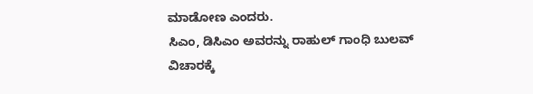ಮಾಡೋಣ ಎಂದರು.
ಸಿಎಂ, ಡಿಸಿಎಂ ಅವರನ್ನು ರಾಹುಲ್ ಗಾಂಧಿ ಬುಲವ್ ವಿಚಾರಕ್ಕೆ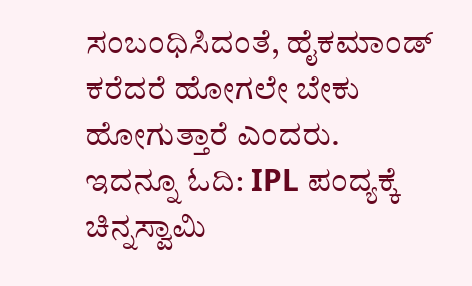ಸಂಬಂಧಿಸಿದಂತೆ, ಹೈಕಮಾಂಡ್ ಕರೆದರೆ ಹೋಗಲೇ ಬೇಕು ಹೋಗುತ್ತಾರೆ ಎಂದರು.
ಇದನ್ನೂ ಓದಿ: IPL ಪಂದ್ಯಕ್ಕೆ ಚಿನ್ನಸ್ವಾಮಿ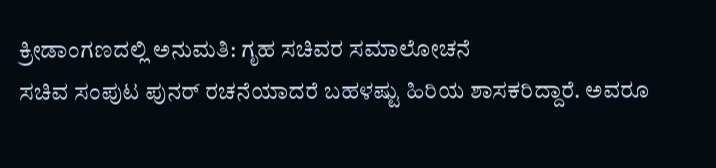ಕ್ರೀಡಾಂಗಣದಲ್ಲಿ ಅನುಮತಿ: ಗೃಹ ಸಚಿವರ ಸಮಾಲೋಚನೆ
ಸಚಿವ ಸಂಪುಟ ಪುನರ್ ರಚನೆಯಾದರೆ ಬಹಳಷ್ಟು ಹಿರಿಯ ಶಾಸಕರಿದ್ದಾರೆ. ಅವರೂ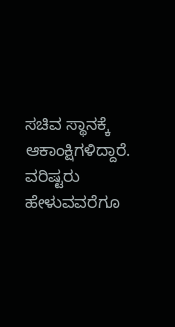ಸಚಿವ ಸ್ಥಾನಕ್ಕೆ ಆಕಾಂಕ್ಷಿಗಳಿದ್ದಾರೆ. ವರಿಷ್ಟರು ಹೇಳುವವರೆಗೂ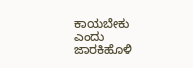ಕಾಯಬೇಕು ಎಂದು ಜಾರಕಿಹೊಳಿ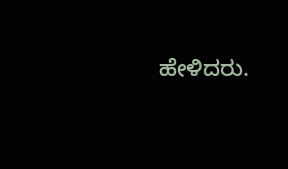ಹೇಳಿದರು.